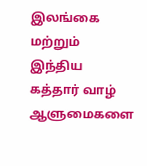இலங்கை மற்றும் இந்திய கத்தார் வாழ் ஆளுமைகளை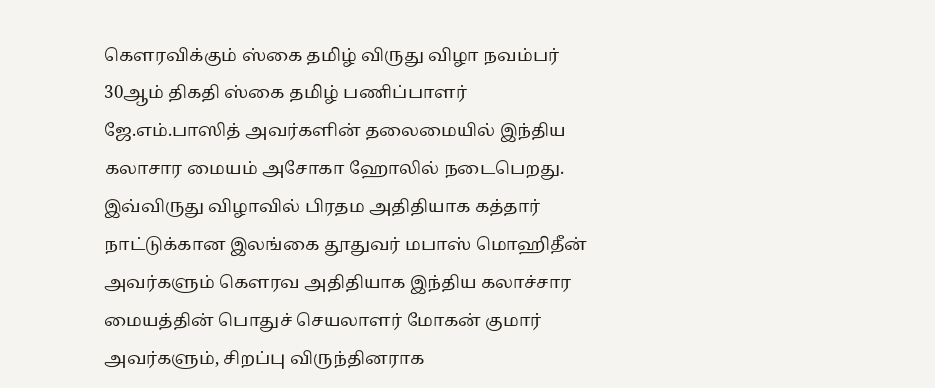கெளரவிக்கும் ஸ்கை தமிழ் விருது விழா நவம்பர் 30ஆம் திகதி ஸ்கை தமிழ் பணிப்பாளர் ஜே.எம்.பாஸித் அவர்களின் தலைமையில் இந்திய கலாசார மையம் அசோகா ஹோலில் நடைபெறது.
இவ்விருது விழாவில் பிரதம அதிதியாக கத்தார் நாட்டுக்கான இலங்கை தூதுவர் மபாஸ் மொஹிதீன் அவர்களும் கௌரவ அதிதியாக இந்திய கலாச்சார மையத்தின் பொதுச் செயலாளர் மோகன் குமார் அவர்களும், சிறப்பு விருந்தினராக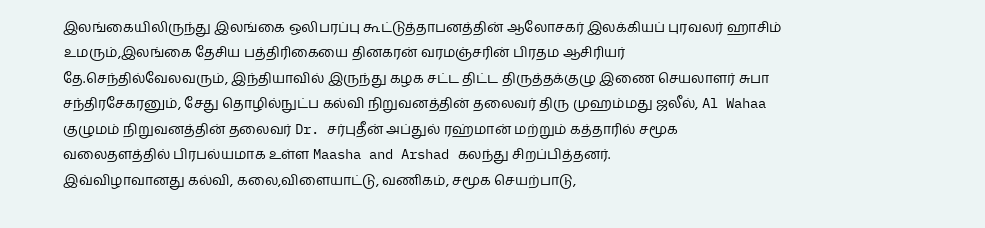இலங்கையிலிருந்து இலங்கை ஒலிபரப்பு கூட்டுத்தாபனத்தின் ஆலோசகர் இலக்கியப் புரவலர் ஹாசிம் உமரும்,இலங்கை தேசிய பத்திரிகையை தினகரன் வரமஞ்சரின் பிரதம ஆசிரியர் தே.செந்தில்வேலவரும், இந்தியாவில் இருந்து கழக சட்ட திட்ட திருத்தக்குழு இணை செயலாளர் சுபா சந்திரசேகரனும், சேது தொழில்நுட்ப கல்வி நிறுவனத்தின் தலைவர் திரு முஹம்மது ஜலீல், Al Wahaa குழுமம் நிறுவனத்தின் தலைவர் Dr. சர்புதீன் அப்துல் ரஹ்மான் மற்றும் கத்தாரில் சமூக வலைதளத்தில் பிரபல்யமாக உள்ள Maasha and Arshad கலந்து சிறப்பித்தனர்.
இவ்விழாவானது கல்வி, கலை,விளையாட்டு, வணிகம், சமூக செயற்பாடு,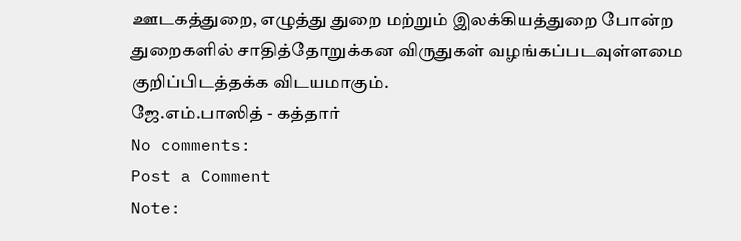ஊடகத்துறை, எழுத்து துறை மற்றும் இலக்கியத்துறை போன்ற துறைகளில் சாதித்தோறுக்கன விருதுகள் வழங்கப்படவுள்ளமை குறிப்பிடத்தக்க விடயமாகும்.
ஜே.எம்.பாஸித் - கத்தார்
No comments:
Post a Comment
Note: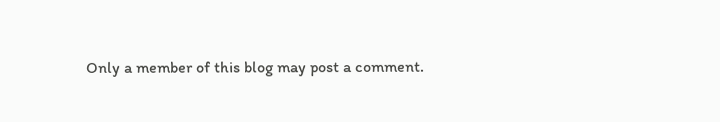Only a member of this blog may post a comment.